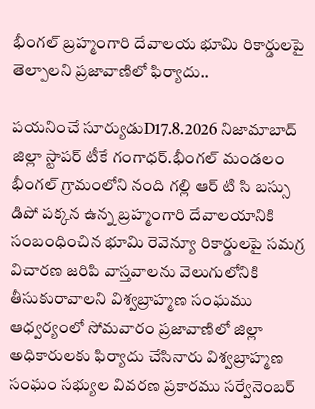భీంగల్ బ్రహ్మంగారి దేవాలయ భూమి రికార్డులపై తెల్పాలని ప్రజావాణిలో ఫిర్యాదు..

పయనించే సూర్యుడుD17.8.2026 నిజామాబాద్ జిల్లా స్టాపర్ టీకే గంగాధర్.భీంగల్ మండలం భీంగల్ గ్రామంలోని నంది గల్లి ఆర్ టి సి బస్సు డిపో పక్కన ఉన్న బ్రహ్మంగారి దేవాలయానికి సంబంధించిన భూమి రెవెన్యూ రికార్డులపై సమగ్ర విచారణ జరిపి వాస్తవాలను వెలుగులోనికి తీసుకురావాలని విశ్వబ్రాహ్మణ సంఘము ఆధ్వర్యంలో సోమవారం ప్రజావాణిలో జిల్లా అధికారులకు ఫిర్యాదు చేసినారు విశ్వబ్రాహ్మణ సంఘం సభ్యుల వివరణ ప్రకారము సర్వేనెంబర్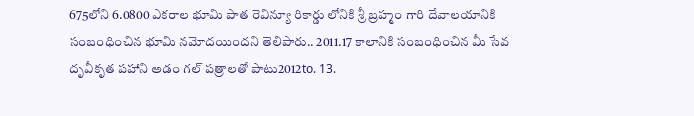675లోని 6.0800 ఎకరాల భూమి పాత రెవిన్యూ రికార్డు లోనికి శ్రీ బ్రహ్మం గారి దేవాలయానికి సంబంధించిన భూమి నమోదయిందని తెలిపారు.. 2011.17 కాలానికి సంబంధించిన మీ సేవ దృవీకృత పహాని అడం గల్ పత్రాలతో పాటు2012to. 13.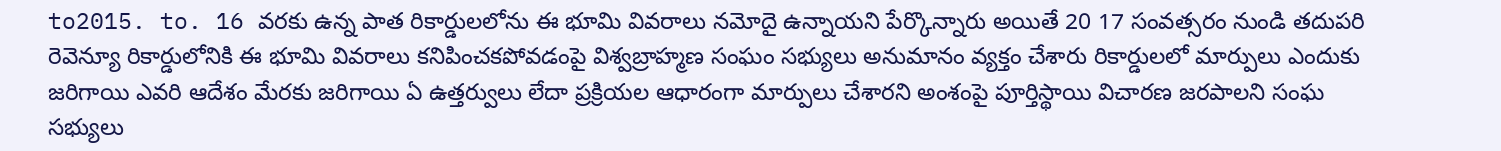to2015. to. 16 వరకు ఉన్న పాత రికార్డులలోను ఈ భూమి వివరాలు నమోదై ఉన్నాయని పేర్కొన్నారు అయితే 20 17 సంవత్సరం నుండి తదుపరి రెవెన్యూ రికార్డులోనికి ఈ భూమి వివరాలు కనిపించకపోవడంపై విశ్వబ్రాహ్మణ సంఘం సభ్యులు అనుమానం వ్యక్తం చేశారు రికార్డులలో మార్పులు ఎందుకు జరిగాయి ఎవరి ఆదేశం మేరకు జరిగాయి ఏ ఉత్తర్వులు లేదా ప్రక్రియల ఆధారంగా మార్పులు చేశారని అంశంపై పూర్తిస్థాయి విచారణ జరపాలని సంఘ సభ్యులు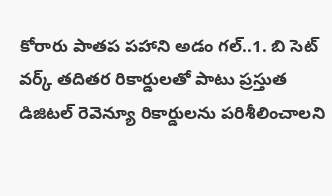కోరారు పాతప పహాని అడం గల్..1. బి సెట్ వర్క్ తదితర రికార్డులతో పాటు ప్రస్తుత డిజిటల్ రెవెన్యూ రికార్డులను పరిశీలించాలని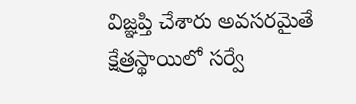విజ్ఞప్తి చేశారు అవసరమైతే క్షేత్రస్థాయిలో సర్వే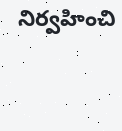నిర్వహించి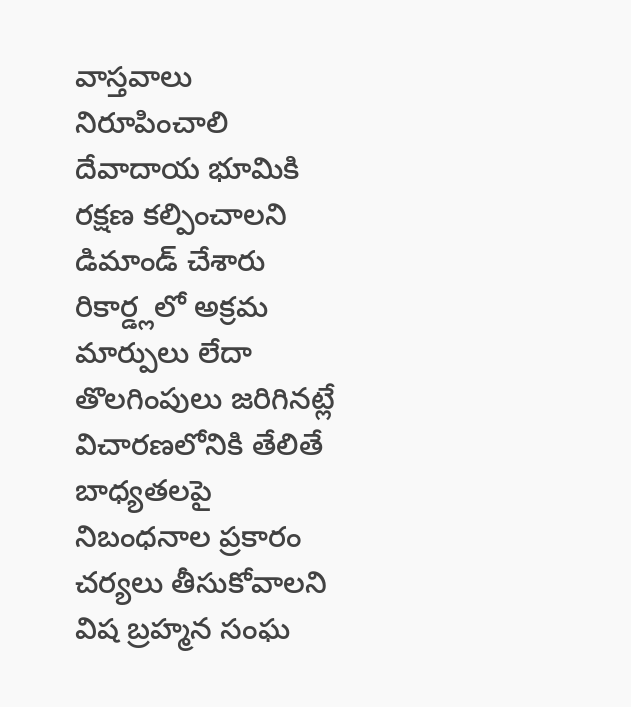వాస్తవాలు నిరూపించాలి దేవాదాయ భూమికి రక్షణ కల్పించాలని డిమాండ్ చేశారు రికార్డ్లలో అక్రమ మార్పులు లేదా తొలగింపులు జరిగినట్లే విచారణలోనికి తేలితే బాధ్యతలపై నిబంధనాల ప్రకారం చర్యలు తీసుకోవాలని విష బ్రహ్మన సంఘ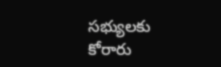సభ్యులకు కోరారు